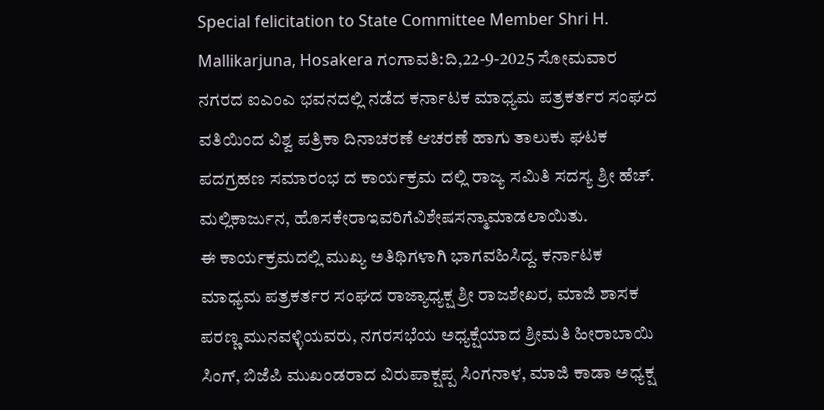Special felicitation to State Committee Member Shri H. Mallikarjuna, Hosakera ಗಂಗಾವತಿ:ದಿ,22-9-2025 ಸೋಮವಾರ ನಗರದ ಐಎಂಎ ಭವನದಲ್ಲಿ ನಡೆದ ಕರ್ನಾಟಕ ಮಾಧ್ಯಮ ಪತ್ರಕರ್ತರ ಸಂಘದ ವತಿಯಿಂದ ವಿಶ್ವ ಪತ್ರಿಕಾ ದಿನಾಚರಣೆ ಆಚರಣೆ ಹಾಗು ತಾಲುಕು ಘಟಕ ಪದಗ್ರಹಣ ಸಮಾರಂಭ ದ ಕಾರ್ಯಕ್ರಮ ದಲ್ಲಿ ರಾಜ್ಯ ಸಮಿತಿ ಸದಸ್ಯ ಶ್ರೀ ಹೆಚ್. ಮಲ್ಲಿಕಾರ್ಜುನ, ಹೊಸಕೇರಾಇವರಿಗೆವಿಶೇಷಸನ್ಮಾಮಾಡಲಾಯಿತು.
ಈ ಕಾರ್ಯಕ್ರಮದಲ್ಲಿ ಮುಖ್ಯ ಅತಿಥಿಗಳಾಗಿ ಭಾಗವಹಿಸಿದ್ದ. ಕರ್ನಾಟಕ ಮಾಧ್ಯಮ ಪತ್ರಕರ್ತರ ಸಂಘದ ರಾಜ್ಯಾಧ್ಯಕ್ಷ ಶ್ರೀ ರಾಜಶೇಖರ, ಮಾಜಿ ಶಾಸಕ ಪರಣ್ಣ ಮುನವಳ್ಳಿಯವರು, ನಗರಸಭೆಯ ಅಧ್ಯಕ್ಷೆಯಾದ ಶ್ರೀಮತಿ ಹೀರಾಬಾಯಿ ಸಿಂಗ್, ಬಿಜೆಪಿ ಮುಖಂಡರಾದ ವಿರುಪಾಕ್ಷಪ್ಪ ಸಿಂಗನಾಳ, ಮಾಜಿ ಕಾಡಾ ಅಧ್ಯಕ್ಷ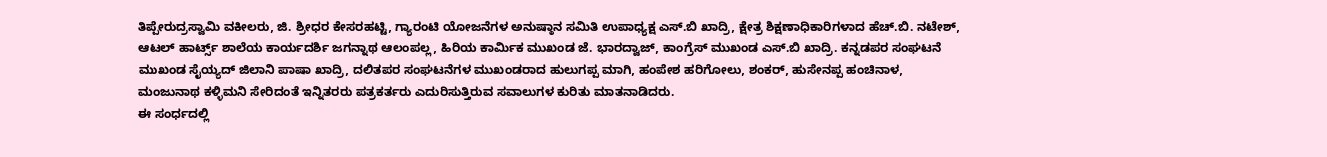ತಿಪ್ಪೇರುದ್ರಸ್ವಾಮಿ ವಕೀಲರು, ಜಿ. ಶ್ರೀಧರ ಕೇಸರಹಟ್ಟಿ, ಗ್ಯಾರಂಟಿ ಯೋಜನೆಗಳ ಅನುಷ್ಠಾನ ಸಮಿತಿ ಉಪಾಧ್ಯಕ್ಷ ಎಸ್.ಬಿ ಖಾದ್ರಿ, ಕ್ಷೇತ್ರ ಶಿಕ್ಷಣಾಧಿಕಾರಿಗಳಾದ ಹೆಚ್.ಬಿ. ನಟೇಶ್, ಆಟಲ್ ಹಾರ್ಟ್ಸ್ ಶಾಲೆಯ ಕಾರ್ಯದರ್ಶಿ ಜಗನ್ನಾಥ ಆಲಂಪಲ್ಲ, ಹಿರಿಯ ಕಾರ್ಮಿಕ ಮುಖಂಡ ಜೆ. ಭಾರದ್ವಾಜ್, ಕಾಂಗ್ರೆಸ್ ಮುಖಂಡ ಎಸ್.ಬಿ ಖಾದ್ರಿ. ಕನ್ನಡಪರ ಸಂಘಟನೆ ಮುಖಂಡ ಸೈಯ್ಯದ್ ಜಿಲಾನಿ ಪಾಷಾ ಖಾದ್ರಿ, ದಲಿತಪರ ಸಂಘಟನೆಗಳ ಮುಖಂಡರಾದ ಹುಲುಗಪ್ಪ ಮಾಗಿ, ಹಂಪೇಶ ಹರಿಗೋಲು, ಶಂಕರ್, ಹುಸೇನಪ್ಪ ಹಂಚಿನಾಳ, ಮಂಜುನಾಥ ಕಳ್ಳಿಮನಿ ಸೇರಿದಂತೆ ಇನ್ನಿತರರು ಪತ್ರಕರ್ತರು ಎದುರಿಸುತ್ತಿರುವ ಸವಾಲುಗಳ ಕುರಿತು ಮಾತನಾಡಿದರು.
ಈ ಸಂರ್ಧದಲ್ಲಿ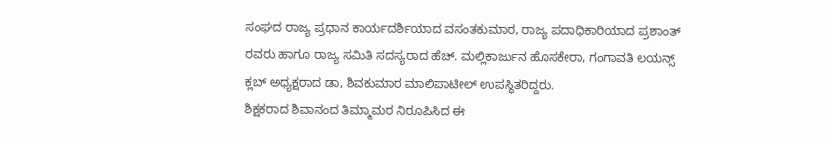ಸಂಘದ ರಾಜ್ಯ ಪ್ರಧಾನ ಕಾರ್ಯದರ್ಶಿಯಾದ ವಸಂತಕುಮಾರ, ರಾಜ್ಯ ಪದಾಧಿಕಾರಿಯಾದ ಪ್ರಶಾಂತ್ ರವರು ಹಾಗೂ ರಾಜ್ಯ ಸಮಿತಿ ಸದಸ್ಯರಾದ ಹೆಚ್. ಮಲ್ಲಿಕಾರ್ಜುನ ಹೊಸಕೇರಾ, ಗಂಗಾವತಿ ಲಯನ್ಸ್ ಕ್ಲಬ್ ಅಧ್ಯಕ್ಷರಾದ ಡಾ, ಶಿವಕುಮಾರ ಮಾಲಿಪಾಟೀಲ್ ಉಪಸ್ಥಿತರಿದ್ದರು.
ಶಿಕ್ಷಕರಾದ ಶಿವಾನಂದ ತಿಮ್ಮಾಮರ ನಿರೂಪಿಸಿದ ಈ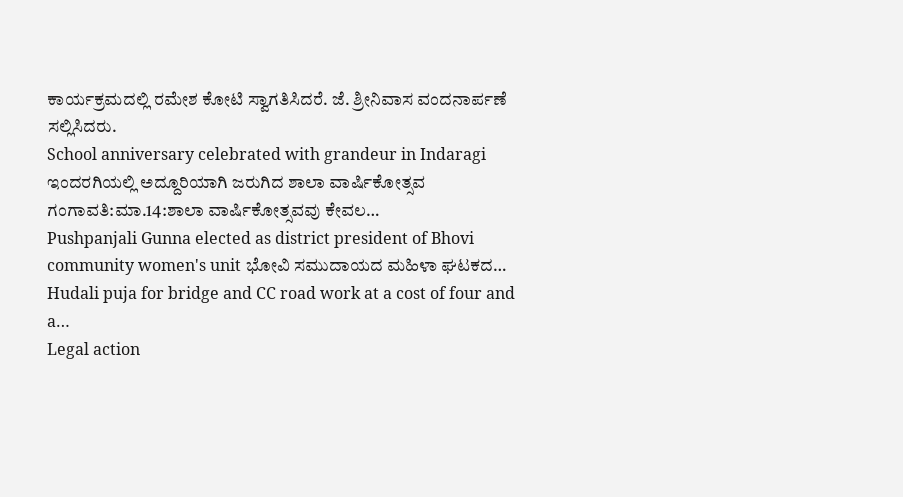ಕಾರ್ಯಕ್ರಮದಲ್ಲಿ ರಮೇಶ ಕೋಟಿ ಸ್ವಾಗತಿಸಿದರೆ. ಜೆ. ಶ್ರೀನಿವಾಸ ವಂದನಾರ್ಪಣೆ ಸಲ್ಲಿಸಿದರು.
School anniversary celebrated with grandeur in Indaragi ಇಂದರಗಿಯಲ್ಲಿ ಅದ್ದೂರಿಯಾಗಿ ಜರುಗಿದ ಶಾಲಾ ವಾರ್ಷಿಕೋತ್ಸವ ಗಂಗಾವತಿ:ಮಾ.14:ಶಾಲಾ ವಾರ್ಷಿಕೋತ್ಸವವು ಕೇವಲ…
Pushpanjali Gunna elected as district president of Bhovi community women's unit ಭೋವಿ ಸಮುದಾಯದ ಮಹಿಳಾ ಘಟಕದ…
Hudali puja for bridge and CC road work at a cost of four and a…
Legal action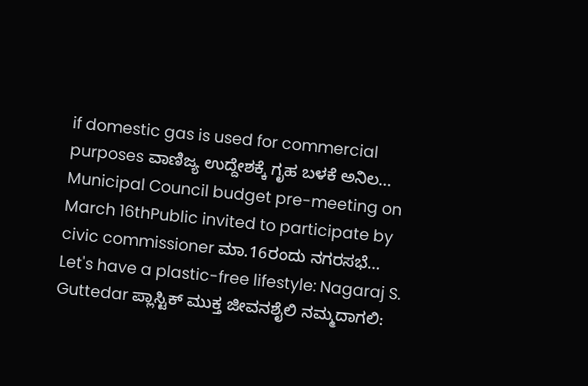if domestic gas is used for commercial purposes ವಾಣಿಜ್ಯ ಉದ್ದೇಶಕ್ಕೆ ಗೃಹ ಬಳಕೆ ಅನಿಲ…
Municipal Council budget pre-meeting on March 16thPublic invited to participate by civic commissioner ಮಾ.16ರಂದು ನಗರಸಭೆ…
Let's have a plastic-free lifestyle: Nagaraj S. Guttedar ಪ್ಲಾಸ್ಟಿಕ್ ಮುಕ್ತ ಜೀವನಶೈಲಿ ನಮ್ಮದಾಗಲಿ: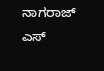ನಾಗರಾಜ್ ಎಸ್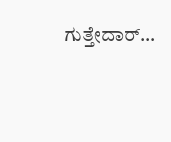ಗುತ್ತೇದಾರ್…